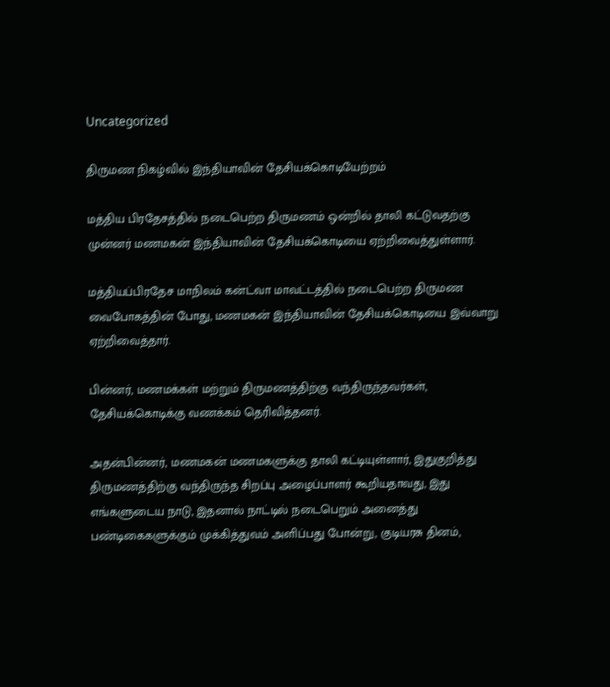Uncategorized

திருமண நிகழ்வில் இந்தியாவின் தேசியக்கொடியேற்றம்

மத்திய பிரதேசத்தில் நடைபெற்ற திருமணம் ஒன்றில் தாலி கட்டுவதற்கு முன்னர் மணமகன் இந்தியாவின் தேசியக்கொடியை ஏற்றிவைத்துள்ளார்.

மத்தியப்பிரதேச மாநிலம் கன்ட்வா மாவட்டத்தில் நடைபெற்ற திருமண வைபோகத்தின் போது, மணமகன் இந்தியாவின் தேசியக்கொடியை இவ்வாறு ஏற்றிவைத்தார்.

பின்னர், மணமக்கள் மற்றும் திருமணத்திற்கு வந்திருந்தவர்கள், தேசியக்கொடிக்கு வணக்கம் தெரிவித்தனர்.

அதன்பின்னர், மணமகன் மணமகளுக்கு தாலி கட்டியுள்ளார், இதுகுறித்து திருமணத்திற்கு வந்திருந்த சிறப்பு அழைப்பாளர் கூறியதாவது, இது எங்களுடைய நாடு, இதனால் நாட்டில் நடைபெறும் அனைத்து பண்டிகைகளுக்கும் முக்கித்துவம் அளிப்பது போன்று, குடியரசு தினம்,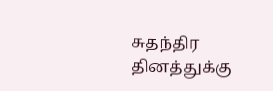சுதந்திர தினத்துக்கு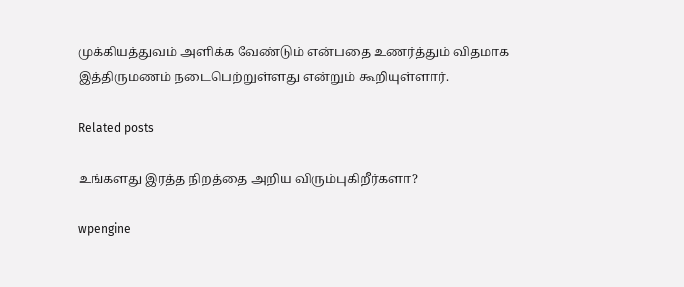முக்கியத்துவம் அளிக்க வேண்டும் என்பதை உணர்த்தும் விதமாக இத்திருமணம் நடைபெற்றுள்ளது என்றும் கூறியுள்ளார்.

Related posts

உங்களது இரத்த நிறத்தை அறிய விரும்புகிறீர்களா?

wpengine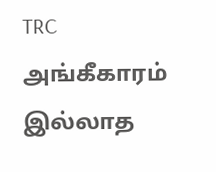TRC அங்கீகாரம் இல்லாத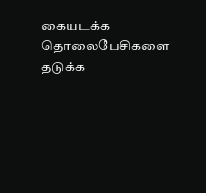கையடக்க தொலைபேசிகளை தடுக்க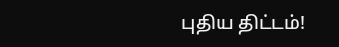புதிய திட்டம்!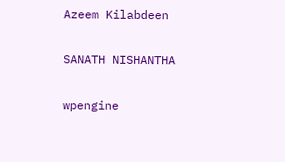Azeem Kilabdeen

SANATH NISHANTHA

wpengine